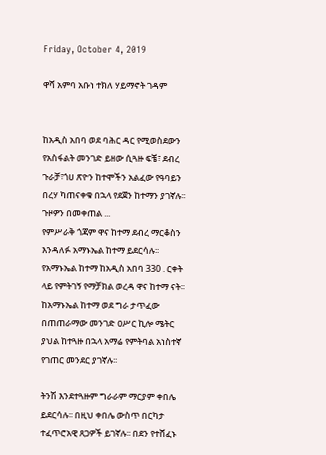Friday, October 4, 2019

ዋሻ አምባ አቡነ ተክለ ሃይማኖት ገዳም


ከአዲስ አበባ ወደ ባሕር ዳር የሚወስደውን የአስፋልት መንገድ ይዘው ሲጓዙ ፍቼ፣ ደብረ ጉራቻ፣ጎሀ ጽዮን ከተሞችን አልፈው የዓባይን በረሃ ካጠናቀቁ በኋላ የደጀን ከተማን ያገኛሉ፡፡ ጉዞዎን በመቀጠል ...
የምሥራቅ ጎጃም ዋና ከተማ ደብረ ማርቆስን እንዳለፉ አማኑኤል ከተማ ይደርሳሉ፡፡ የአማኑኤል ከተማ ከአዲስ አበባ 330 . ርቀት ላይ የምትገኝ የማቻክል ወረዳ ዋና ከተማ ናት፡፡ ከአማኑኤል ከተማ ወደ ግራ ታጥፈው በጠጠራማው መንገድ ዐሥር ኪሎ ሜትር ያህል ከተጓዙ በኋላ አማሬ የምትባል አነስተኛ የገጠር መንደር ያገኛሉ፡፡

ትንሽ እንደተጓዙም ግራራም ማርያም ቀበሌ ይደርሳሉ፡፡ በዚህ ቀበሌ ውስጥ በርካታ ተፈጥሮአዊ ጸጋዎች ይገኛሉ፡፡ በደን የተሸፈኑ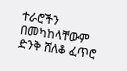ተራሮችን በመካከላቸውም ድንቅ ሸለቆ ፈጥሮ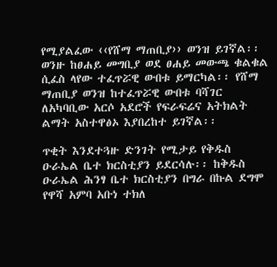የሚያልፈው ‹‹የሸማ ማጠቢያ›› ወንዝ ይገኛል፡፡ ወንዙ ከፀሐይ መግቢያ ወደ ፀሐይ መውጫ ቁልቁል ሲፈስ ላየው ተፈጥሯዊ ውበቱ ይማርካል፡፡ የሸማ ማጠቢያ ወንዝ ከተፈጥሯዊ ውበቱ ባሻገር ለአካባቢው አርሶ አደሮች የፍራፍሬና አትክልት ልማት አስተዋፅኦ እያበረከተ ይገኛል፡፡

ጥቂት እንደተጓዙ ድንገት የሚታይ የቅዱስ ዑራኤል ቤተ ክርስቲያን ይደርሳሉ፡፡ ከቅዱስ ዑራኤል ሕንፃ ቤተ ክርስቲያን በግራ በኩል ደግሞ የዋሻ አምባ አቡነ ተክለ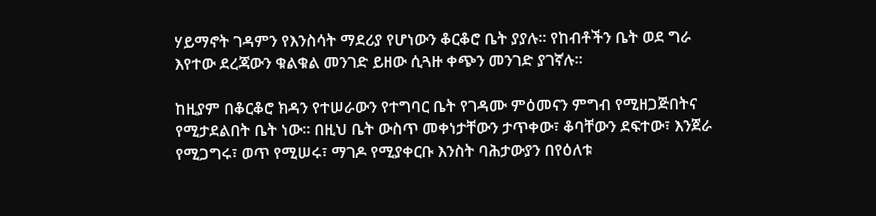ሃይማኖት ገዳምን የእንስሳት ማደሪያ የሆነውን ቆርቆሮ ቤት ያያሉ፡፡ የከብቶችን ቤት ወደ ግራ እየተው ደረጃውን ቁልቁል መንገድ ይዘው ሲጓዙ ቀጭን መንገድ ያገኛሉ፡፡

ከዚያም በቆርቆሮ ክዳን የተሠራውን የተግባር ቤት የገዳሙ ምዕመናን ምግብ የሚዘጋጅበትና የሚታደልበት ቤት ነው፡፡ በዚህ ቤት ውስጥ መቀነታቸውን ታጥቀው፣ ቆባቸውን ደፍተው፣ እንጀራ የሚጋግሩ፣ ወጥ የሚሠሩ፣ ማገዶ የሚያቀርቡ እንስት ባሕታውያን በየዕለቱ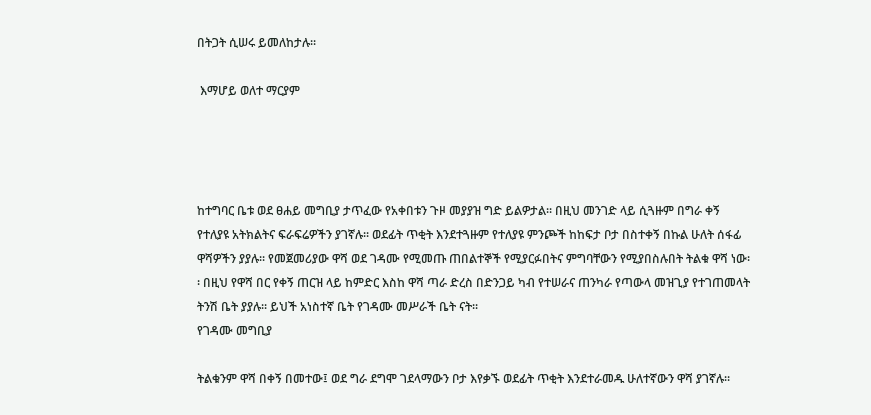በትጋት ሲሠሩ ይመለከታሉ፡፡

 እማሆይ ወለተ ማርያም




ከተግባር ቤቱ ወደ ፀሐይ መግቢያ ታጥፈው የአቀበቱን ጉዞ መያያዝ ግድ ይልዎታል፡፡ በዚህ መንገድ ላይ ሲጓዙም በግራ ቀኝ የተለያዩ አትክልትና ፍራፍሬዎችን ያገኛሉ፡፡ ወደፊት ጥቂት እንደተጓዙም የተለያዩ ምንጮች ከከፍታ ቦታ በስተቀኝ በኩል ሁለት ሰፋፊ ዋሻዎችን ያያሉ፡፡ የመጀመሪያው ዋሻ ወደ ገዳሙ የሚመጡ ጠበልተኞች የሚያርፉበትና ምግባቸውን የሚያበስሉበት ትልቁ ዋሻ ነው፡፡ በዚህ የዋሻ በር የቀኝ ጠርዝ ላይ ከምድር እስከ ዋሻ ጣራ ድረስ በድንጋይ ካብ የተሠራና ጠንካራ የጣውላ መዝጊያ የተገጠመላት ትንሽ ቤት ያያሉ፡፡ ይህች አነስተኛ ቤት የገዳሙ መሥራች ቤት ናት፡፡
የገዳሙ መግቢያ

ትልቁንም ዋሻ በቀኝ በመተው፤ ወደ ግራ ደግሞ ገደላማውን ቦታ እየቃኙ ወደፊት ጥቂት እንደተራመዱ ሁለተኛውን ዋሻ ያገኛሉ፡፡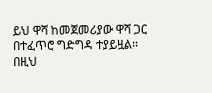ይህ ዋሻ ከመጀመሪያው ዋሻ ጋር በተፈጥሮ ግድግዳ ተያይዟል፡፡ በዚህ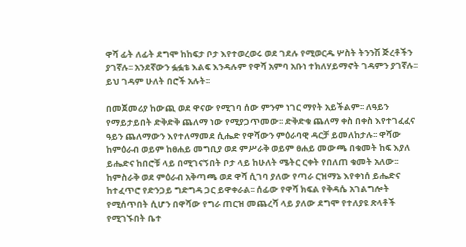ዋሻ ፊት ለፊት ደግሞ ከከፍታ ቦታ እየተወረወሩ ወደ ገደሉ የሚወርዱ ሦስት ትንንሽ ጅረቶችን ያገኛሉ፡፡ አንደኛውን ፏፏቴ እልፍ እንዳሉም የዋሻ አምባ አቡነ ተክለሃይማኖት ገዳምን ያገኛሉ፡፡ ይህ ገዳም ሁለት በሮች አሉት፡፡

በመጀመሪያ ከውጪ ወደ ዋናው የሚገባ ሰው ምንም ነገር ማየት አይችልም፡፡ ለዓይን የማይታይበት ድቅድቅ ጨለማ ነው የሚያጋጥመው፡፡ ድቅድቁ ጨለማ ቀስ በቀስ እየተገፈፈና ዓይን ጨለማውን እየተለማመደ ሲሔድ የዋሻውን ምዕራባዊ ዳርቻ ይመለከታሉ፡፡ ዋሻው ከምዕራብ ወይም ከፀሐይ መግቢያ ወደ ምሥራቅ ወይም ፀሐይ መውጫ በቁመት ከፍ እያለ ይሔድና ከበሮቹ ላይ በሚገናኝበት ቦታ ላይ ከሁለት ሜትር ርቀት የበለጠ ቁመት አለው፡፡
ከምስራቅ ወደ ምዕራብ አቅጣጫ ወደ ዋሻ ሲገባ ያለው የጣራ ርዝማኔ እየቀነሰ ይሔድና ከተፈጥሮ የድንጋይ ግድግዳ ጋር ይዋቀራል፡፡ ሰፊው የዋሻ ክፍል የቅዳሴ አገልግሎት የሚሰጥበት ሲሆን በዋሻው የግራ ጠርዝ መጨረሻ ላይ ያለው ደግሞ የተለያዩ ጽላቶች የሚገኙበት ቤተ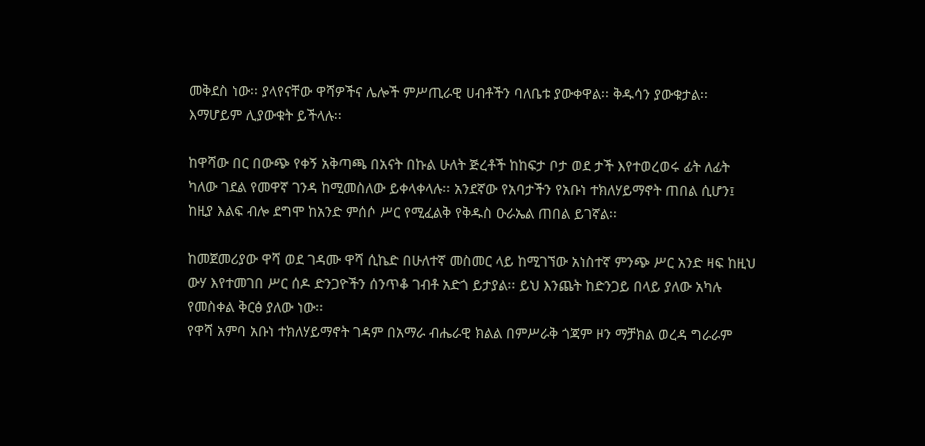መቅደስ ነው፡፡ ያላየናቸው ዋሻዎችና ሌሎች ምሥጢራዊ ሀብቶችን ባለቤቱ ያውቀዋል፡፡ ቅዱሳን ያውቁታል፡፡ እማሆይም ሊያውቁት ይችላሉ፡፡

ከዋሻው በር በውጭ የቀኝ አቅጣጫ በአናት በኩል ሁለት ጅረቶች ከከፍታ ቦታ ወደ ታች እየተወረወሩ ፊት ለፊት ካለው ገደል የመዋኛ ገንዳ ከሚመስለው ይቀላቀላሉ፡፡ አንደኛው የአባታችን የአቡነ ተክለሃይማኖት ጠበል ሲሆን፤ ከዚያ እልፍ ብሎ ደግሞ ከአንድ ምሰሶ ሥር የሚፈልቅ የቅዱስ ዑራኤል ጠበል ይገኛል፡፡

ከመጀመሪያው ዋሻ ወደ ገዳሙ ዋሻ ሲኬድ በሁለተኛ መስመር ላይ ከሚገኘው አነስተኛ ምንጭ ሥር አንድ ዛፍ ከዚህ ውሃ እየተመገበ ሥር ሰዶ ድንጋዮችን ሰንጥቆ ገብቶ አድጎ ይታያል፡፡ ይህ እንጨት ከድንጋይ በላይ ያለው አካሉ የመስቀል ቅርፅ ያለው ነው፡፡
የዋሻ አምባ አቡነ ተክለሃይማኖት ገዳም በአማራ ብሔራዊ ክልል በምሥራቅ ጎጃም ዞን ማቻክል ወረዳ ግራራም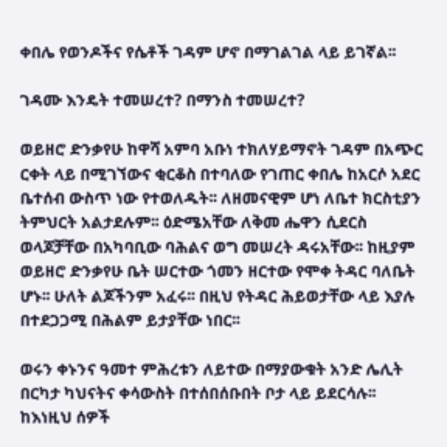ቀበሌ የወንዶችና የሴቶች ገዳም ሆኖ በማገልገል ላይ ይገኛል፡፡

ገዳሙ እንዴት ተመሠረተ? በማንስ ተመሠረተ?

ወይዘሮ ድንቃየሁ ከዋሻ አምባ አቡነ ተክለሃይማኖት ገዳም በአጭር ርቀት ላይ በሚገኘውና ቂርቆስ በተባለው የገጠር ቀበሌ ከአርሶ አደር ቤተሰብ ውስጥ ነው የተወለዱት፡፡ ለዘመናዊም ሆነ ለቤተ ክርስቲያን ትምህርት አልታደሉም፡፡ ዕድሜአቸው ለቅመ ሔዋን ሲደርስ ወላጆቻቸው በአካባቢው ባሕልና ወግ መሠረት ዳሩአቸው፡፡ ከዚያም ወይዘሮ ድንቃየሁ ቤት ሠርተው ጎመን ዘርተው የሞቀ ትዳር ባለቤት ሆኑ፡፡ ሁለት ልጆችንም አፈሩ፡፡ በዚህ የትዳር ሕይወታቸው ላይ እያሉ በተደጋጋሚ በሕልም ይታያቸው ነበር፡፡

ወሩን ቀኑንና ዓመተ ምሕረቱን ለይተው በማያውቁት አንድ ሌሊት በርካታ ካህናትና ቀሳውስት በተሰበሰቡበት ቦታ ላይ ይደርሳሉ፡፡ ከእነዚህ ሰዎች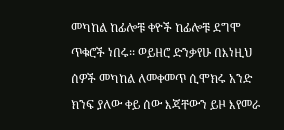መካከል ከፊሎቹ ቀዮች ከፊሎቹ ደግሞ ጥቁሮች ነበሩ፡፡ ወይዘሮ ድንቃየሁ በእነዚህ ሰዎች መካከል ለመቀመጥ ሲሞክሩ አንድ ክንፍ ያለው ቀይ ሰው እጃቸውን ይዞ እየመራ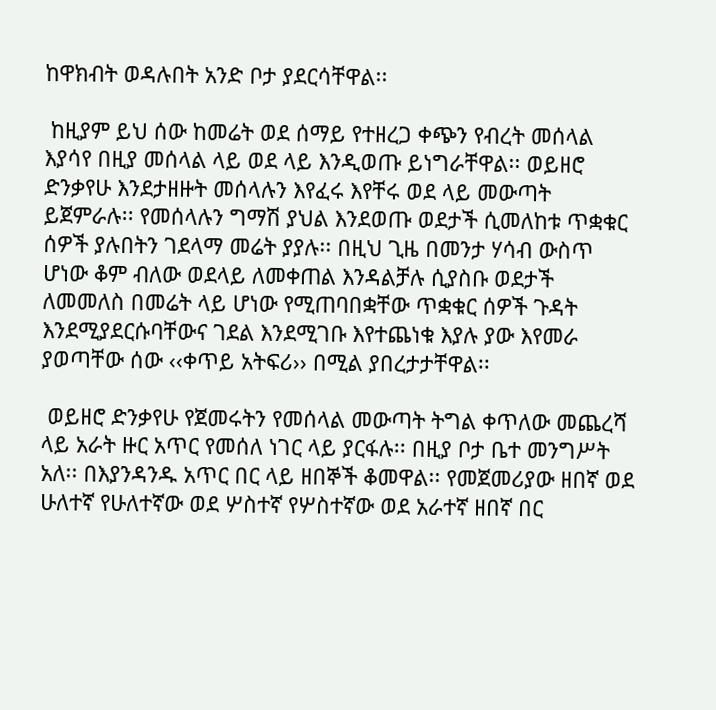ከዋክብት ወዳሉበት አንድ ቦታ ያደርሳቸዋል፡፡

 ከዚያም ይህ ሰው ከመሬት ወደ ሰማይ የተዘረጋ ቀጭን የብረት መሰላል እያሳየ በዚያ መሰላል ላይ ወደ ላይ እንዲወጡ ይነግራቸዋል፡፡ ወይዘሮ ድንቃየሁ እንደታዘዙት መሰላሉን እየፈሩ እየቸሩ ወደ ላይ መውጣት ይጀምራሉ፡፡ የመሰላሉን ግማሽ ያህል እንደወጡ ወደታች ሲመለከቱ ጥቋቁር ሰዎች ያሉበትን ገደላማ መሬት ያያሉ፡፡ በዚህ ጊዜ በመንታ ሃሳብ ውስጥ ሆነው ቆም ብለው ወደላይ ለመቀጠል እንዳልቻሉ ሲያስቡ ወደታች ለመመለስ በመሬት ላይ ሆነው የሚጠባበቋቸው ጥቋቁር ሰዎች ጉዳት እንደሚያደርሱባቸውና ገደል እንደሚገቡ እየተጨነቁ እያሉ ያው እየመራ ያወጣቸው ሰው ‹‹ቀጥይ አትፍሪ›› በሚል ያበረታታቸዋል፡፡

 ወይዘሮ ድንቃየሁ የጀመሩትን የመሰላል መውጣት ትግል ቀጥለው መጨረሻ ላይ አራት ዙር አጥር የመሰለ ነገር ላይ ያርፋሉ፡፡ በዚያ ቦታ ቤተ መንግሥት አለ፡፡ በእያንዳንዱ አጥር በር ላይ ዘበኞች ቆመዋል፡፡ የመጀመሪያው ዘበኛ ወደ ሁለተኛ የሁለተኛው ወደ ሦስተኛ የሦስተኛው ወደ አራተኛ ዘበኛ በር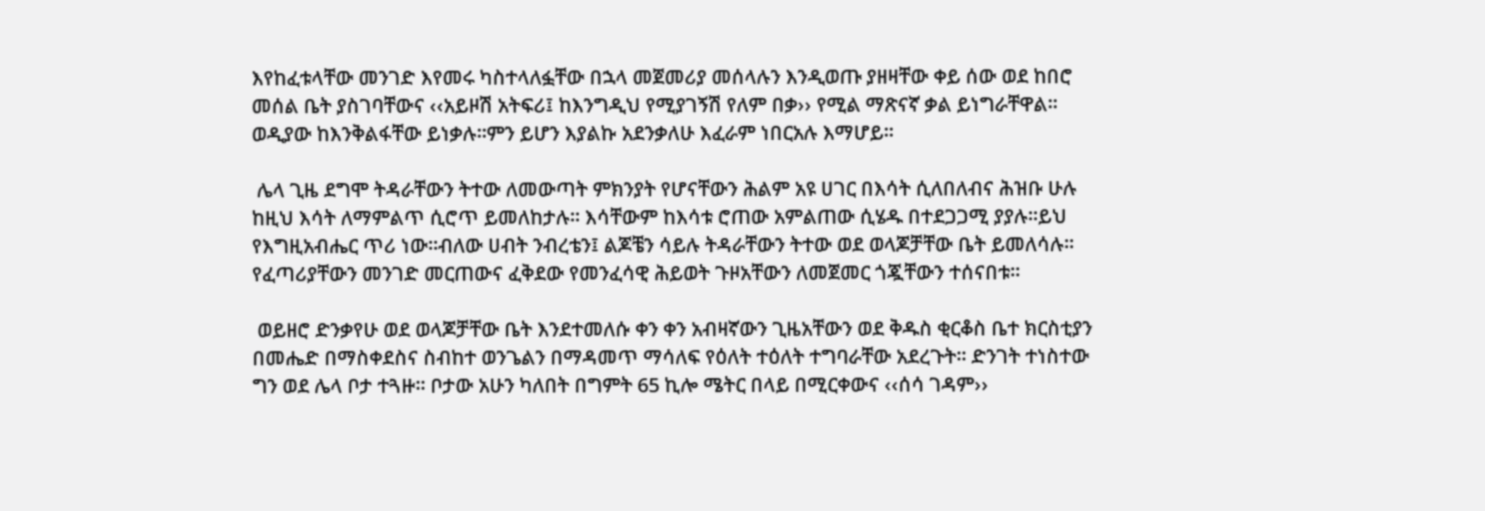እየከፈቱላቸው መንገድ እየመሩ ካስተላለፏቸው በኋላ መጀመሪያ መሰላሉን እንዲወጡ ያዘዛቸው ቀይ ሰው ወደ ከበሮ መሰል ቤት ያስገባቸውና ‹‹አይዞሽ አትፍሪ፤ ከእንግዲህ የሚያገኝሽ የለም በቃ›› የሚል ማጽናኛ ቃል ይነግራቸዋል፡፡ ወዲያው ከእንቅልፋቸው ይነቃሉ፡፡ምን ይሆን እያልኩ አደንቃለሁ እፈራም ነበርአሉ እማሆይ፡፡

 ሌላ ጊዜ ደግሞ ትዳራቸውን ትተው ለመውጣት ምክንያት የሆናቸውን ሕልም አዩ ሀገር በእሳት ሲለበለብና ሕዝቡ ሁሉ ከዚህ እሳት ለማምልጥ ሲሮጥ ይመለከታሉ፡፡ እሳቸውም ከእሳቱ ሮጠው አምልጠው ሲሄዱ በተደጋጋሚ ያያሉ፡፡ይህ የእግዚአብሔር ጥሪ ነው፡፡ብለው ሀብት ንብረቴን፤ ልጆቼን ሳይሉ ትዳራቸውን ትተው ወደ ወላጆቻቸው ቤት ይመለሳሉ፡፡ የፈጣሪያቸውን መንገድ መርጠውና ፈቅደው የመንፈሳዊ ሕይወት ጉዞአቸውን ለመጀመር ጎጇቸውን ተሰናበቱ፡፡

 ወይዘሮ ድንቃየሁ ወደ ወላጆቻቸው ቤት እንደተመለሱ ቀን ቀን አብዛኛውን ጊዜአቸውን ወደ ቅዱስ ቂርቆስ ቤተ ክርስቲያን በመሔድ በማስቀደስና ስብከተ ወንጌልን በማዳመጥ ማሳለፍ የዕለት ተዕለት ተግባራቸው አደረጉት፡፡ ድንገት ተነስተው ግን ወደ ሌላ ቦታ ተጓዙ፡፡ ቦታው አሁን ካለበት በግምት 65 ኪሎ ሜትር በላይ በሚርቀውና ‹‹ሰሳ ገዳም››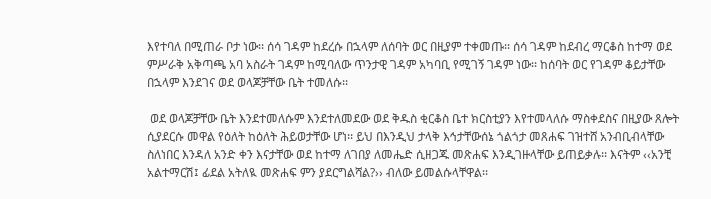እየተባለ በሚጠራ ቦታ ነው፡፡ ሰሳ ገዳም ከደረሱ በኋላም ለሰባት ወር በዚያም ተቀመጡ፡፡ ሰሳ ገዳም ከደብረ ማርቆስ ከተማ ወደ ምሥራቅ አቅጣጫ አባ አስራት ገዳም ከሚባለው ጥንታዊ ገዳም አካባቢ የሚገኝ ገዳም ነው፡፡ ከሰባት ወር የገዳም ቆይታቸው በኋላም እንደገና ወደ ወላጆቻቸው ቤት ተመለሱ፡፡

 ወደ ወላጆቻቸው ቤት እንደተመለሱም እንደተለመደው ወደ ቅዱስ ቂርቆስ ቤተ ክርስቲያን እየተመላለሱ ማስቀደስና በዚያው ጸሎት ሲያደርሱ መዋል የዕለት ከዕለት ሕይወታቸው ሆነ፡፡ ይህ በእንዲህ ታላቅ እኅታቸውሰኔ ጎልጎታ መጸሐፍ ገዝተሸ አንብቢብላቸው ስለነበር እንዳለ አንድ ቀን እናታቸው ወደ ከተማ ለገበያ ለመሔድ ሲዘጋጁ መጽሐፍ እንዲገዙላቸው ይጠይቃሉ፡፡ እናትም ‹‹አንቺ አልተማርሽ፤ ፊደል አትለዪ መጽሐፍ ምን ያደርግልሻል?›› ብለው ይመልሱላቸዋል፡፡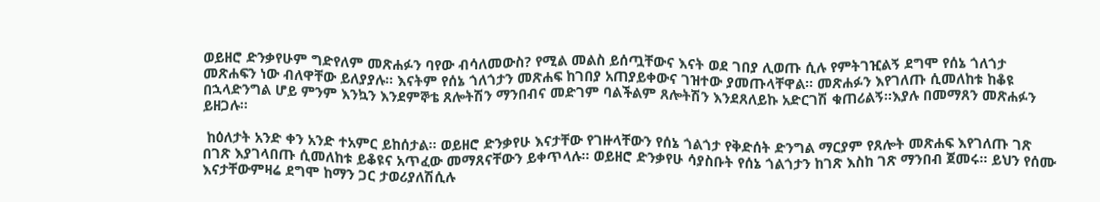ወይዘሮ ድንቃየሁም ግድየለም መጽሐፉን ባየው ብሳለመውስ? የሚል መልስ ይሰጧቸውና እናት ወደ ገበያ ሊወጡ ሲሉ የምትገዢልኝ ደግሞ የሰኔ ጎለጎታ መጽሐፍን ነው ብለዋቸው ይለያያሉ፡፡ እናትም የሰኔ ጎለጎታን መጽሐፍ ከገበያ አጠያይቀውና ገዝተው ያመጡላቸዋል፡፡ መጽሐፉን እየገለጡ ሲመለከቱ ከቆዩ በኋላድንግል ሆይ ምንም እንኳን እንደምኞቴ ጸሎትሽን ማንበብና መድገም ባልችልም ጸሎትሽን እንደጸለይኩ አድርገሽ ቁጠሪልኝ፡፡እያሉ በመማጸን መጽሐፉን ይዘጋሉ፡፡

 ከዕለታት አንድ ቀን አንድ ተአምር ይከሰታል፡፡ ወይዘሮ ድንቃየሁ እናታቸው የገዙላቸውን የሰኔ ጎልጎታ የቅድሰት ድንግል ማርያም የጸሎት መጽሐፍ እየገለጡ ገጽ በገጽ እያገላበጡ ሲመለከቱ ይቆዩና አጥፈው መማጸናቸውን ይቀጥላሉ፡፡ ወይዘሮ ድንቃየሁ ሳያስቡት የሰኔ ጎልጎታን ከገጽ እስከ ገጽ ማንበብ ጀመሩ፡፡ ይህን የሰሙ እናታቸውምዛሬ ደግሞ ከማን ጋር ታወሪያለሽሲሉ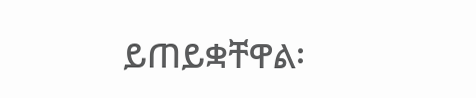ይጠይቋቸዋል፡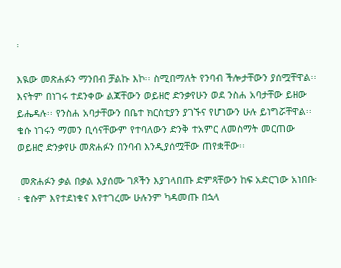፡

እዪው መጽሐፉን ማንበብ ቻልኩ እኮ፡፡ ስሚበማለት የንባብ ችሎታቸውን ያሰሟቸዋል፡፡ እናትም በነገሩ ተደንቀው ልጃቸውን ወይዘሮ ድንቃየሁን ወደ ንስሐ አባታቸው ይዘው ይሔዳሉ፡፡ የንስሐ አባታቸውን በቤተ ክርስቲያን ያገኙና የሆነውን ሁሉ ይነግሯቸዋል፡፡ ቄሱ ነገሩን ማመን ቢሳናቸውም የተባለውን ድንቅ ተአምር ለመስማት መርጠው ወይዘሮ ድንቃየሁ መጽሐፉን በንባብ እንዲያሰሟቸው ጠየቋቸው፡፡

 መጽሐፉን ቃል በቃል እያሰሙ ገጾችን እያገላበጡ ድምጻቸውን ከፍ አድርገው አነበቡ፡፡ ቄሱም እየተደነቁና እየተገረሙ ሁሉንም ካዳመጡ በኋላ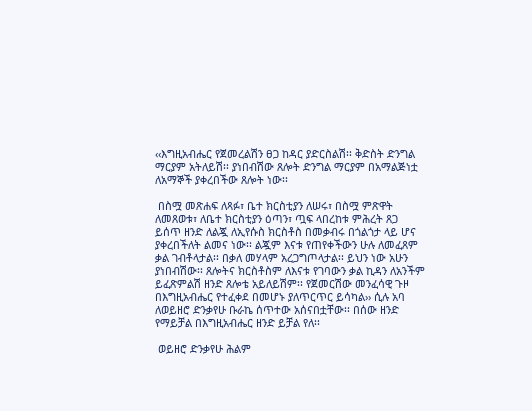‹‹እግዚአብሔር የጀመረልሽን ፀጋ ከዳር ያድርስልሽ፡፡ ቅድስት ድንግል ማርያም አትለይሽ፡፡ ያነበብሽው ጸሎት ድንግል ማርያም በአማልጅነቷ ለአማኞች ያቀረበችው ጸሎት ነው፡፡

 በስሟ መጽሐፍ ለጻፉ፣ ቤተ ክርስቲያን ለሠሩ፣ በስሟ ምጽዋት ለመጸወቱ፣ ለቤተ ክርስቲያን ዕጣን፣ ጧፍ ላበረከቱ ምሕረት ጸጋ ይሰጥ ዘንድ ለልጇ ለኢየሱስ ክርስቶስ በመቃብሩ በጎልጎታ ላይ ሆና ያቀረበችለት ልመና ነው፡፡ ልጇም እናቱ የጠየቀችውን ሁሉ ለመፈጸም ቃል ገብቶላታል፡፡ በቃለ መሃላም አረጋግጦላታል፡፡ ይህን ነው አሁን ያነበብሽው፡፡ ጸሎትና ክርስቶስም ለእናቱ የገባውን ቃል ኪዳን ለአንችም ይፈጽምልሽ ዘንድ ጸሎቴ አይለይሽም፡፡ የጀመርሽው መንፈሳዊ ጉዞ በእግዚአብሔር የተፈቀደ በመሆኑ ያለጥርጥር ይሳካል›› ሲሉ አባ ለወይዘሮ ድንቃየሁ ቡራኬ ሰጥተው አሰናበቷቸው፡፡ በሰው ዘንድ የማይቻል በእግዚአብሔር ዘንድ ይቻል የለ፡፡

 ወይዘሮ ድንቃየሁ ሕልም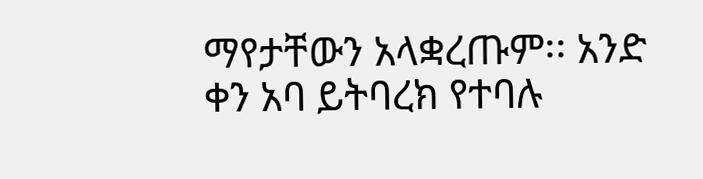ማየታቸውን አላቋረጡም፡፡ አንድ ቀን አባ ይትባረክ የተባሉ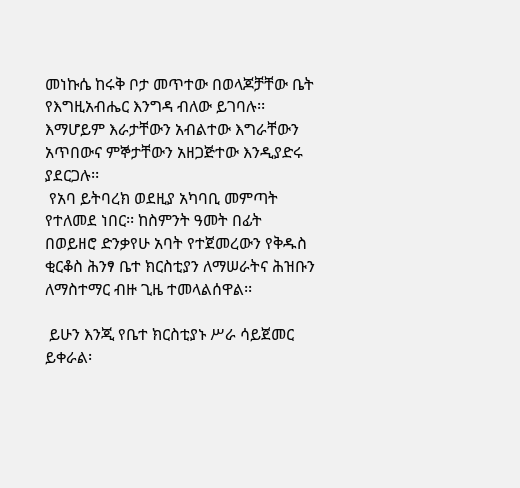መነኩሴ ከሩቅ ቦታ መጥተው በወላጆቻቸው ቤት የእግዚአብሔር እንግዳ ብለው ይገባሉ፡፡ እማሆይም እራታቸውን አብልተው እግራቸውን አጥበውና ምኞታቸውን አዘጋጅተው እንዲያድሩ ያደርጋሉ፡፡
 የአባ ይትባረክ ወደዚያ አካባቢ መምጣት የተለመደ ነበር፡፡ ከስምንት ዓመት በፊት በወይዘሮ ድንቃየሁ አባት የተጀመረውን የቅዱስ ቂርቆስ ሕንፃ ቤተ ክርስቲያን ለማሠራትና ሕዝቡን ለማስተማር ብዙ ጊዜ ተመላልሰዋል፡፡

 ይሁን እንጂ የቤተ ክርስቲያኑ ሥራ ሳይጀመር ይቀራል፡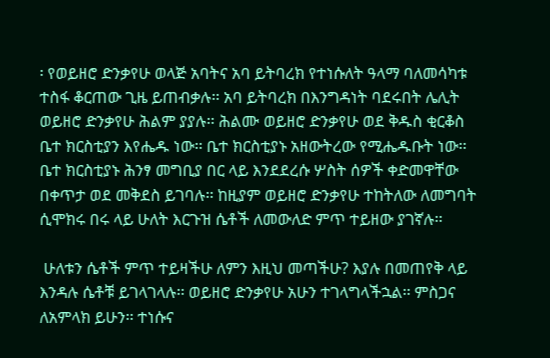፡ የወይዘሮ ድንቃየሁ ወላጅ አባትና አባ ይትባረክ የተነሱለት ዓላማ ባለመሳካቱ ተስፋ ቆርጠው ጊዜ ይጠብቃሉ፡፡ አባ ይትባረክ በእንግዳነት ባደሩበት ሌሊት ወይዘሮ ድንቃየሁ ሕልም ያያሉ፡፡ ሕልሙ ወይዘሮ ድንቃየሁ ወደ ቅዱስ ቂርቆስ ቤተ ክርስቲያን እየሔዱ ነው፡፡ ቤተ ክርስቲያኑ አዘውትረው የሚሔዱቡት ነው፡፡ ቤተ ክርስቲያኑ ሕንፃ መግቢያ በር ላይ እንደደረሱ ሦስት ሰዎች ቀድመዋቸው በቀጥታ ወደ መቅደስ ይገባሉ፡፡ ከዚያም ወይዘሮ ድንቃየሁ ተከትለው ለመግባት ሲሞክሩ በሩ ላይ ሁለት እርጉዝ ሴቶች ለመውለድ ምጥ ተይዘው ያገኛሉ፡፡

 ሁለቱን ሴቶች ምጥ ተይዛችሁ ለምን እዚህ መጣችሁ? እያሉ በመጠየቅ ላይ እንዳሉ ሴቶቹ ይገላገላሉ፡፡ ወይዘሮ ድንቃየሁ አሁን ተገላግላችኋል፡፡ ምስጋና ለአምላክ ይሁን፡፡ ተነሱና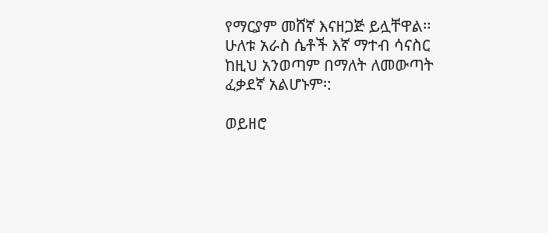የማርያም መሸኛ እናዘጋጅ ይሏቸዋል፡፡ ሁለቱ አራስ ሴቶች እኛ ማተብ ሳናስር ከዚህ አንወጣም በማለት ለመውጣት ፈቃደኛ አልሆኑም፡:

ወይዘሮ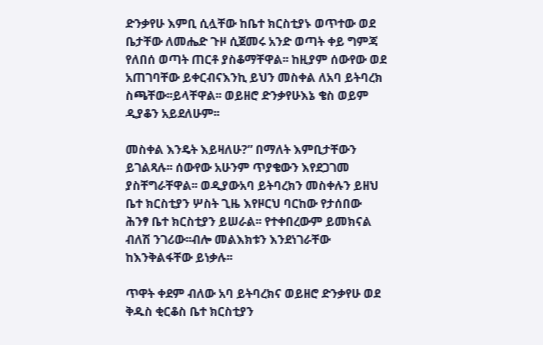ድንቃየሁ እምቢ ሲሏቸው ከቤተ ክርስቲያኑ ወጥተው ወደ ቤታቸው ለመሔድ ጉዞ ሲጀመሩ አንድ ወጣት ቀይ ግምጃ የለበሰ ወጣት ጠርቶ ያስቆማቸዋል፡፡ ከዚያም ሰውየው ወደ አጠገባቸው ይቀርብናእንኪ ይህን መስቀል ለአባ ይትባረክ ስጫቸው፡፡ይላቸዋል፡፡ ወይዘሮ ድንቃየሁእኔ ቄስ ወይም ዲያቆን አይደለሁም፡፡

መስቀል እንዴት እይዛለሁ?” በማለት እምቢታቸውን ይገልጻሉ፡፡ ሰውየው አሁንም ጥያቄውን እየደጋገመ ያስቸግራቸዋል፡፡ ወዲያውአባ ይትባረክን መስቀሉን ይዘህ ቤተ ክርስቲያን ሦስት ጊዜ እየዞርህ ባርከው የታሰበው ሕንፃ ቤተ ክርስቲያን ይሠራል፡፡ የተቀበረውም ይመክናል ብለሽ ንገሪው፡፡ብሎ መልእክቱን እንደነገራቸው ከእንቅልፋቸው ይነቃሉ፡፡

ጥዋት ቀደም ብለው አባ ይትባረክና ወይዘሮ ድንቃየሁ ወደ ቅዱስ ቂርቆስ ቤተ ክርስቲያን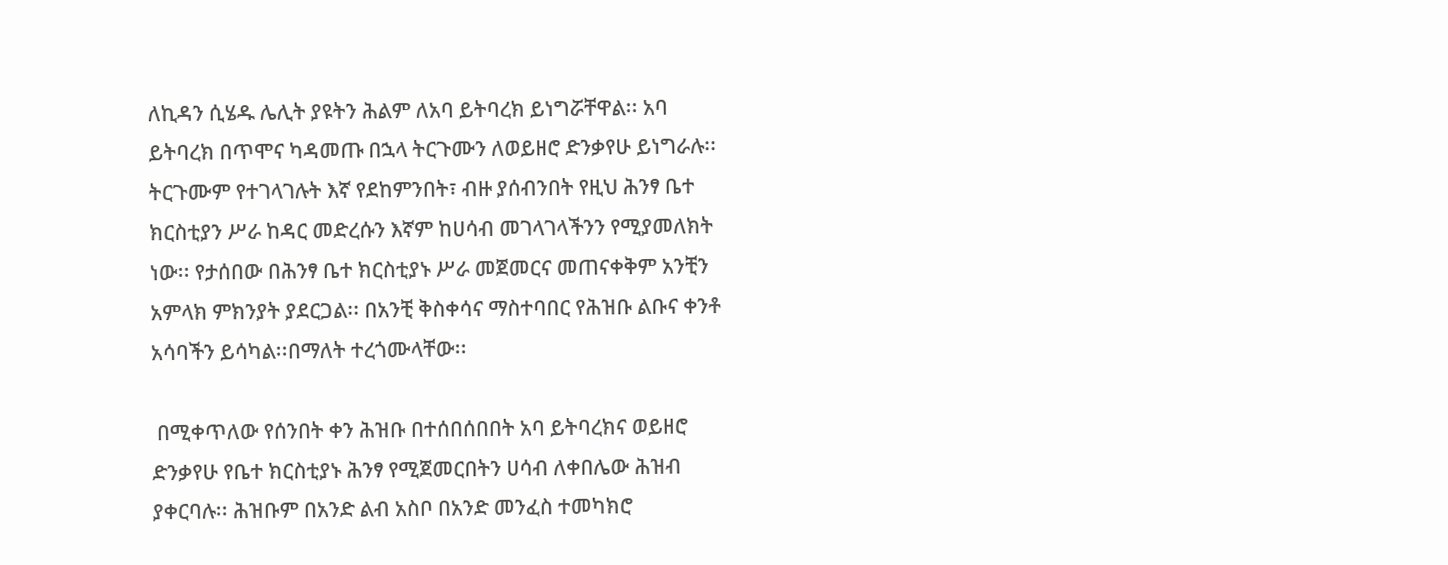ለኪዳን ሲሄዱ ሌሊት ያዩትን ሕልም ለአባ ይትባረክ ይነግሯቸዋል፡፡ አባ ይትባረክ በጥሞና ካዳመጡ በኋላ ትርጉሙን ለወይዘሮ ድንቃየሁ ይነግራሉ፡፡ትርጉሙም የተገላገሉት እኛ የደከምንበት፣ ብዙ ያሰብንበት የዚህ ሕንፃ ቤተ ክርስቲያን ሥራ ከዳር መድረሱን እኛም ከሀሳብ መገላገላችንን የሚያመለክት ነው፡፡ የታሰበው በሕንፃ ቤተ ክርስቲያኑ ሥራ መጀመርና መጠናቀቅም አንቺን አምላክ ምክንያት ያደርጋል፡፡ በአንቺ ቅስቀሳና ማስተባበር የሕዝቡ ልቡና ቀንቶ አሳባችን ይሳካል፡፡በማለት ተረጎሙላቸው፡፡

 በሚቀጥለው የሰንበት ቀን ሕዝቡ በተሰበሰበበት አባ ይትባረክና ወይዘሮ ድንቃየሁ የቤተ ክርስቲያኑ ሕንፃ የሚጀመርበትን ሀሳብ ለቀበሌው ሕዝብ ያቀርባሉ፡፡ ሕዝቡም በአንድ ልብ አስቦ በአንድ መንፈስ ተመካክሮ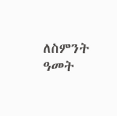ለስምንት ዓመት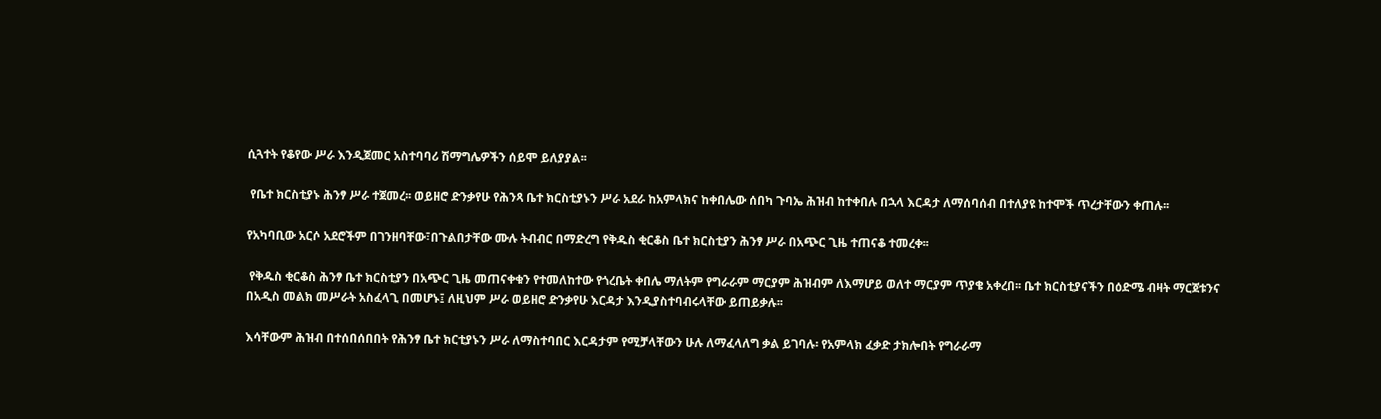ሲጓተት የቆየው ሥራ እንዲጀመር አስተባባሪ ሽማግሌዎችን ሰይሞ ይለያያል፡፡

 የቤተ ክርስቲያኑ ሕንፃ ሥራ ተጀመረ፡፡ ወይዘሮ ድንቃየሁ የሕንጻ ቤተ ክርስቲያኑን ሥራ አደራ ከአምላክና ከቀበሌው ሰበካ ጉባኤ ሕዝብ ከተቀበሉ በኋላ እርዳታ ለማሰባሰብ በተለያዩ ከተሞች ጥረታቸውን ቀጠሉ፡፡

የአካባቢው አርሶ አደሮችም በገንዘባቸው፣በጉልበታቸው ሙሉ ትብብር በማድረግ የቅዱስ ቂርቆስ ቤተ ክርስቲያን ሕንፃ ሥራ በአጭር ጊዜ ተጠናቆ ተመረቀ፡፡

 የቅዱስ ቂርቆስ ሕንፃ ቤተ ክርስቲያን በአጭር ጊዜ መጠናቀቁን የተመለከተው የጎረቤት ቀበሌ ማለትም የግራራም ማርያም ሕዝብም ለእማሆይ ወለተ ማርያም ጥያቄ አቀረበ፡፡ ቤተ ክርስቲያናችን በዕድሜ ብዛት ማርጀቱንና በአዲስ መልክ መሥራት አስፈላጊ በመሆኑ፤ ለዚህም ሥራ ወይዘሮ ድንቃየሁ እርዳታ እንዲያስተባብሩላቸው ይጠይቃሉ፡፡

እሳቸውም ሕዝብ በተሰበሰበበት የሕንፃ ቤተ ክርቲያኑን ሥራ ለማስተባበር እርዳታም የሚቻላቸውን ሁሉ ለማፈላለግ ቃል ይገባሉ፡ የአምላክ ፈቃድ ታክሎበት የግራራማ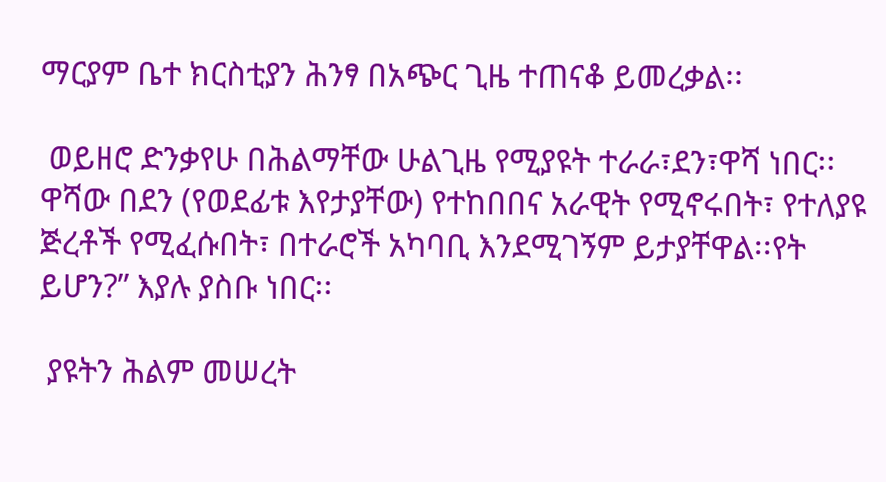ማርያም ቤተ ክርስቲያን ሕንፃ በአጭር ጊዜ ተጠናቆ ይመረቃል፡፡

 ወይዘሮ ድንቃየሁ በሕልማቸው ሁልጊዜ የሚያዩት ተራራ፣ደን፣ዋሻ ነበር፡፡ ዋሻው በደን (የወደፊቱ እየታያቸው) የተከበበና አራዊት የሚኖሩበት፣ የተለያዩ ጅረቶች የሚፈሱበት፣ በተራሮች አካባቢ እንደሚገኝም ይታያቸዋል፡፡የት ይሆን?” እያሉ ያስቡ ነበር፡፡

 ያዩትን ሕልም መሠረት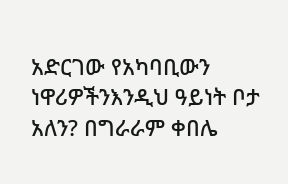አድርገው የአካባቢውን ነዋሪዎችንእንዲህ ዓይነት ቦታ አለን? በግራራም ቀበሌ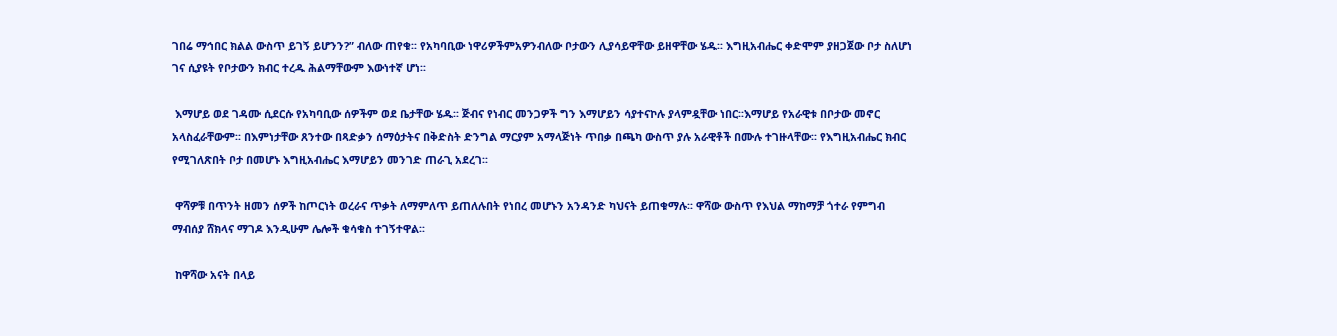ገበሬ ማኅበር ክልል ውስጥ ይገኝ ይሆንን?” ብለው ጠየቁ፡፡ የአካባቢው ነዋሪዎችምአዎንብለው ቦታውን ሊያሳይዋቸው ይዘዋቸው ሄዱ፡፡ እግዚአብሔር ቀድሞም ያዘጋጀው ቦታ ስለሆነ ገና ሲያዩት የቦታውን ክብር ተረዱ ሕልማቸውም እውነተኛ ሆነ፡፡

 እማሆይ ወደ ገዳሙ ሲደርሱ የአካባቢው ሰዎችም ወደ ቤታቸው ሄዱ፡፡ ጅብና የነብር መንጋዎች ግን እማሆይን ሳያተናኮሉ ያላምዷቸው ነበር፡፡እማሆይ የአራዊቱ በቦታው መኖር አላስፈራቸውም፡፡ በእምነታቸው ጸንተው በጻድቃን ሰማዕታትና በቅድስት ድንግል ማርያም አማላጅነት ጥበቃ በጫካ ውስጥ ያሉ አራዊቶች በሙሉ ተገዙላቸው፡፡ የእግዚአብሔር ክብር የሚገለጽበት ቦታ በመሆኑ እግዚአብሔር እማሆይን መንገድ ጠራጊ አደረገ፡፡

 ዋሻዎቹ በጥንት ዘመን ሰዎች ከጦርነት ወረራና ጥቃት ለማምለጥ ይጠለሉበት የነበረ መሆኑን አንዳንድ ካህናት ይጠቁማሉ፡፡ ዋሻው ውስጥ የእህል ማከማቻ ጎተራ የምግብ ማብሰያ ሸክላና ማገዶ እንዲሁም ሌሎች ቁሳቁስ ተገኝተዋል፡፡

 ከዋሻው አናት በላይ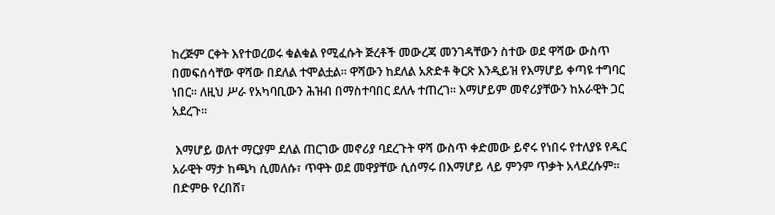ከረጅም ርቀት እየተወረወሩ ቁልቁል የሚፈሱት ጅረቶች መውረጃ መንገዳቸውን ስተው ወደ ዋሻው ውስጥ በመፍሰሳቸው ዋሻው በደለል ተሞልቷል፡፡ ዋሻውን ከደለል አጽድቶ ቅርጽ እንዲይዝ የእማሆይ ቀጣዩ ተግባር ነበር፡፡ ለዚህ ሥራ የአካባቢውን ሕዝብ በማስተባበር ደለሉ ተጠረገ፡፡ እማሆይም መኖሪያቸውን ከአራዊት ጋር አደረጉ፡፡

 እማሆይ ወለተ ማርያም ደለል ጠርገው መኖሪያ ባደረጉት ዋሻ ውስጥ ቀድመው ይኖሩ የነበሩ የተለያዩ የዱር አራዊት ማታ ከጫካ ሲመለሱ፣ ጥዋት ወደ መዋያቸው ሲሰማሩ በእማሆይ ላይ ምንም ጥቃት አላደረሱም፡፡ በድምፁ የረበሸ፣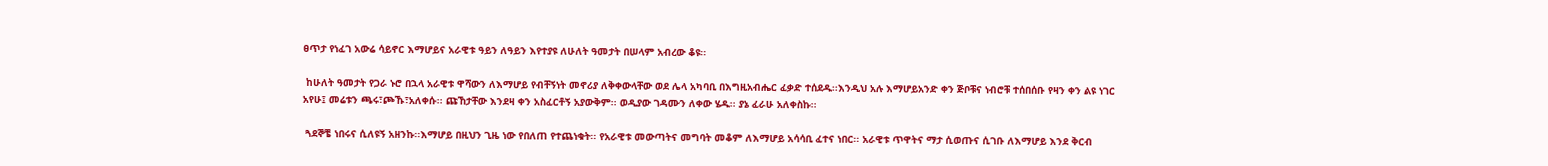ፀጥታ የነፈገ አውሬ ሳይኖር እማሆይና አራዊቱ ዓይን ለዓይን እየተያዩ ለሁለት ዓመታት በሠላም አብረው ቆዩ፡፡

 ከሁለት ዓመታት የጋራ ኑሮ በኋላ አራዊቱ ዋሻውን ለእማሆይ የብቸኝነት መኖሪያ ለቅቀውላቸው ወደ ሌላ አካባቢ በእግዚአብሔር ፈቃድ ተሰደዱ፡፡እንዲህ አሉ እማሆይአንድ ቀን ጅቦቹና ነብሮቹ ተሰበሰቡ የዛን ቀን ልዩ ነገር አየሁ፤ መሬቱን ጫሩ፣ጮኹ፣አለቀሱ፡፡ ጩኸታቸው እንደዛ ቀን አስፈርቶኝ አያውቅም፡፡ ወዲያው ገዳሙን ለቀው ሄዱ፡፡ ያኔ ፈራሁ አለቀስኩ፡፡

 ጓደኞቼ ነበሩና ሲለዩኝ አዘንኩ፡፡እማሆይ በዚህን ጊዜ ነው የበለጠ የተጨነቁት፡፡ የአራዊቱ መውጣትና መግባት መቆም ለእማሆይ አሳሳቢ ፈተና ነበር፡፡ አራዊቱ ጥዋትና ማታ ሲወጡና ሲገቡ ለእማሆይ እንደ ቅርብ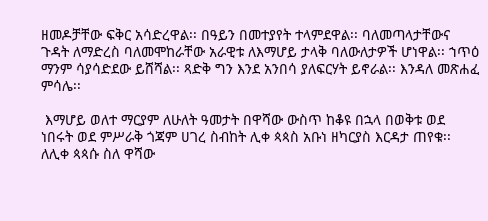ዘመዶቻቸው ፍቅር አሳድረዋል፡፡ በዓይን በመተያየት ተላምደዋል፡፡ ባለመጣላታቸውና ጉዳት ለማድረስ ባለመሞከራቸው አራዊቱ ለእማሆይ ታላቅ ባለውለታዎች ሆነዋል፡፡ ኀጥዕ ማንም ሳያሳድደው ይሸሻል፡፡ ጻድቅ ግን እንደ አንበሳ ያለፍርሃት ይኖራል፡፡ እንዳለ መጽሐፈ ምሳሌ፡፡

 እማሆይ ወለተ ማርያም ለሁለት ዓመታት በዋሻው ውስጥ ከቆዩ በኋላ በወቅቱ ወደ ነበሩት ወደ ምሥራቅ ጎጃም ሀገረ ስብከት ሊቀ ጳጳስ አቡነ ዘካርያስ እርዳታ ጠየቁ፡፡ ለሊቀ ጳጳሱ ስለ ዋሻው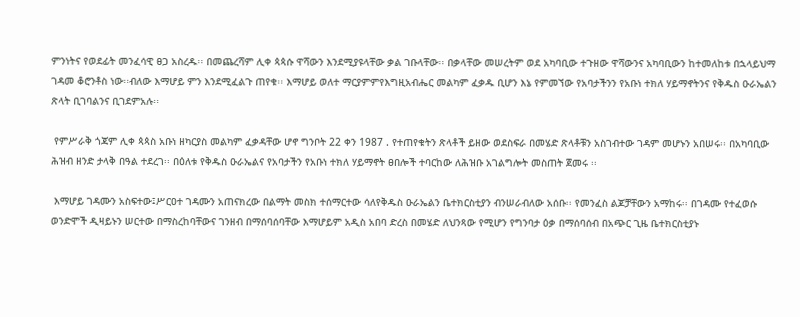ምንነትና የወደፊት መንፈሳዊ ፀጋ አስረዱ፡፡ በመጨረሻም ሊቀ ጳጳሱ ዋሻውን እንደሚያዩላቸው ቃል ገቡላቸው፡፡ በቃላቸው መሠረትም ወደ አካባቢው ተጉዘው ዋሻውንና አካባቢውን ከተመለከቱ በኋላይህማ ገዳመ ቆሮንቶስ ነው፡፡ብለው እማሆይ ምን እንደሚፈልጉ ጠየቁ፡፡ እማሆይ ወለተ ማርያምምየእግዚአብሔር መልካም ፈቃዱ ቢሆን እኔ የምመኘው የአባታችንን የአቡነ ተክለ ሃይማኖትንና የቅዱስ ዑራኤልን ጽላት ቢገባልንና ቢገደምአሉ፡፡

 የምሥራቅ ጎጃም ሊቀ ጳጳስ አቡነ ዘካርያስ መልካም ፈቃዳቸው ሆኖ ግንቦት 22 ቀን 1987 . የተጠየቁትን ጽላቶች ይዘው ወደስፍራ በመሄድ ጽላቶቹን አስገብተው ገዳም መሆኑን አበሠሩ፡፡ በአካባቢው ሕዝብ ዘንድ ታላቅ በዓል ተደረገ፡፡ በዕለቱ የቅዱስ ዑራኤልና የአባታችን የአቡነ ተክለ ሃይማኖት ፀበሎች ተባርከው ለሕዝቡ አገልግሎት መስጠት ጀመሩ ፡፡

 እማሆይ ገዳሙን አስፍተው፤ሥርዐተ ገዳሙን አጠናክረው በልማት መስክ ተሰማርተው ሳለየቅዱስ ዑራኤልን ቤተክርስቲያን ብንሠራብለው አሰቡ፡፡ የመንፈስ ልጆቻቸውን አማከሩ፡፡ በገዳሙ የተፈወሱ ወንድሞች ዲዛይኑን ሠርተው በማስረከባቸውና ገንዘብ በማሰባሰባቸው እማሆይም አዲስ አበባ ድረስ በመሄድ ለህንጻው የሚሆን የግንባታ ዕቃ በማሰባሰብ በአጭር ጊዜ ቤተክርስቲያኑ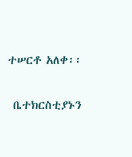ተሠርቶ አለቀ፡፡

 ቤተክርስቲያኑን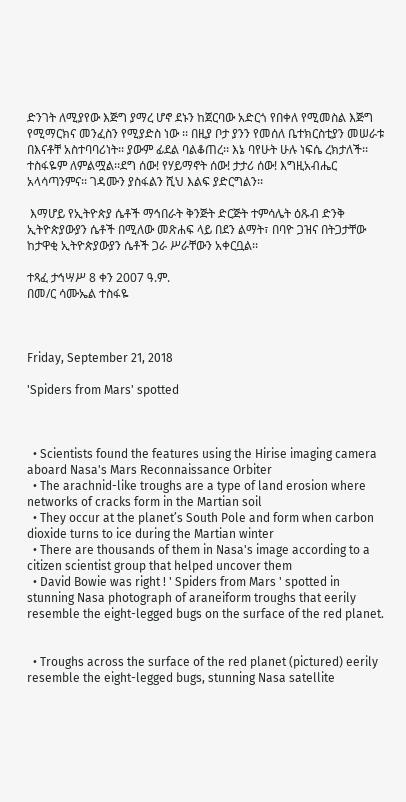ድንገት ለሚያየው እጅግ ያማረ ሆኖ ደኑን ከጀርባው አድርጎ የበቀለ የሚመስል እጅግ የሚማርክና መንፈስን የሚያድስ ነው ፡፡ በዚያ ቦታ ያንን የመሰለ ቤተክርስቲያን መሠራቱ በእናቶቸ አስተባባሪነት፡፡ ያውም ፊደል ባልቆጠረ፡፡ እኔ ባየሁት ሁሉ ነፍሴ ረክታለች፡፡ ተስፋዬም ለምልሟል፡፡ደግ ሰው! የሃይማኖት ሰው! ታታሪ ሰው! እግዚአብሔር አላሳጣንምና፡፡ ገዳሙን ያስፋልን ሺህ እልፍ ያድርግልን፡፡

 እማሆይ የኢትዮጵያ ሴቶች ማኅበራት ቅንጅት ድርጅት ተምሳሌት ዕጹብ ድንቅ ኢትዮጵያውያን ሴቶች በሚለው መጽሐፍ ላይ በደን ልማት፣ በባዮ ጋዝና በትጋታቸው ከታዋቂ ኢትዮጵያውያን ሴቶች ጋራ ሥራቸውን አቀርቧል፡፡

ተጻፈ ታኅሣሥ 8 ቀን 2007 ዓ.ም.
በመ/ር ሳሙኤል ተስፋዬ



Friday, September 21, 2018

'Spiders from Mars' spotted



  • Scientists found the features using the Hirise imaging camera aboard Nasa's Mars Reconnaissance Orbiter
  • The arachnid-like troughs are a type of land erosion where networks of cracks form in the Martian soil
  • They occur at the planet’s South Pole and form when carbon dioxide turns to ice during the Martian winter
  • There are thousands of them in Nasa's image according to a citizen scientist group that helped uncover them
  • David Bowie was right ! ' Spiders from Mars ' spotted in stunning Nasa photograph of araneiform troughs that eerily resemble the eight-legged bugs on the surface of the red planet.


  • Troughs across the surface of the red planet (pictured) eerily resemble the eight-legged bugs, stunning Nasa satellite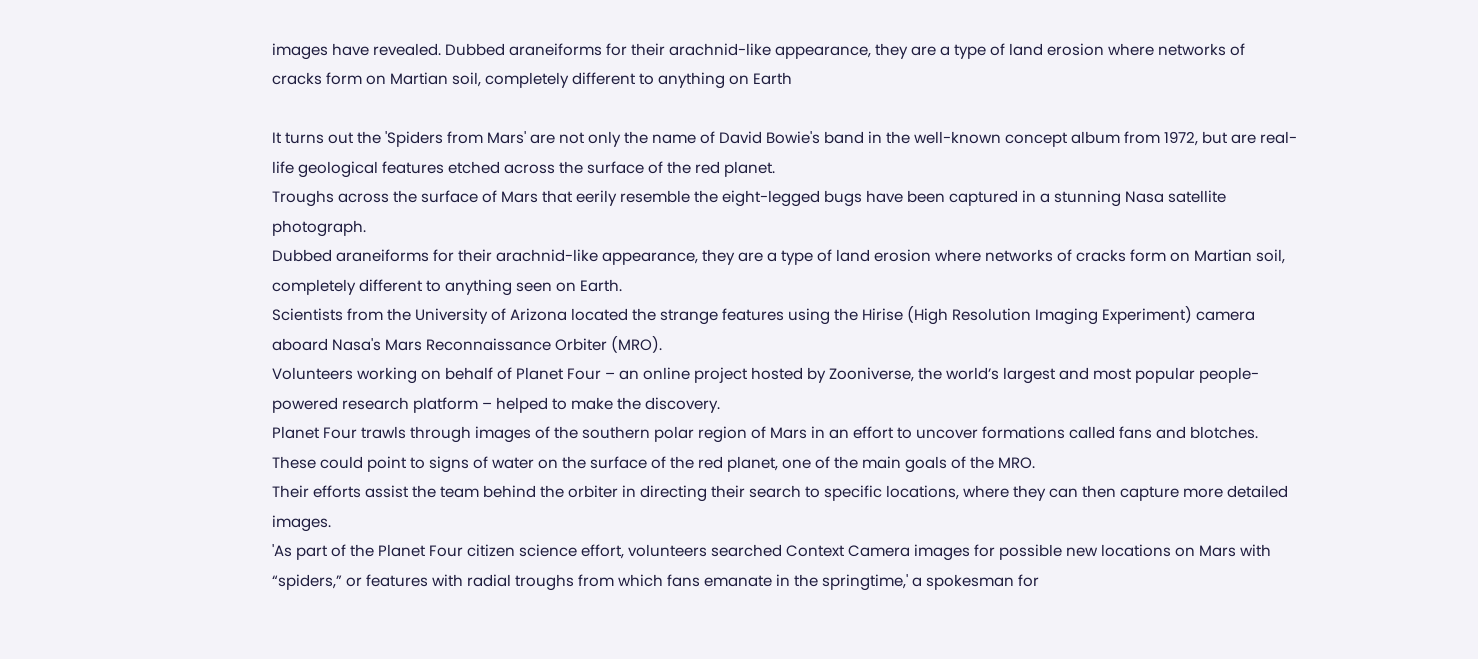images have revealed. Dubbed araneiforms for their arachnid-like appearance, they are a type of land erosion where networks of cracks form on Martian soil, completely different to anything on Earth

It turns out the 'Spiders from Mars' are not only the name of David Bowie's band in the well-known concept album from 1972, but are real-life geological features etched across the surface of the red planet.
Troughs across the surface of Mars that eerily resemble the eight-legged bugs have been captured in a stunning Nasa satellite photograph.
Dubbed araneiforms for their arachnid-like appearance, they are a type of land erosion where networks of cracks form on Martian soil, completely different to anything seen on Earth.
Scientists from the University of Arizona located the strange features using the Hirise (High Resolution Imaging Experiment) camera aboard Nasa's Mars Reconnaissance Orbiter (MRO).
Volunteers working on behalf of Planet Four – an online project hosted by Zooniverse, the world’s largest and most popular people-powered research platform – helped to make the discovery.
Planet Four trawls through images of the southern polar region of Mars in an effort to uncover formations called fans and blotches.
These could point to signs of water on the surface of the red planet, one of the main goals of the MRO.
Their efforts assist the team behind the orbiter in directing their search to specific locations, where they can then capture more detailed images.
'As part of the Planet Four citizen science effort, volunteers searched Context Camera images for possible new locations on Mars with “spiders,” or features with radial troughs from which fans emanate in the springtime,' a spokesman for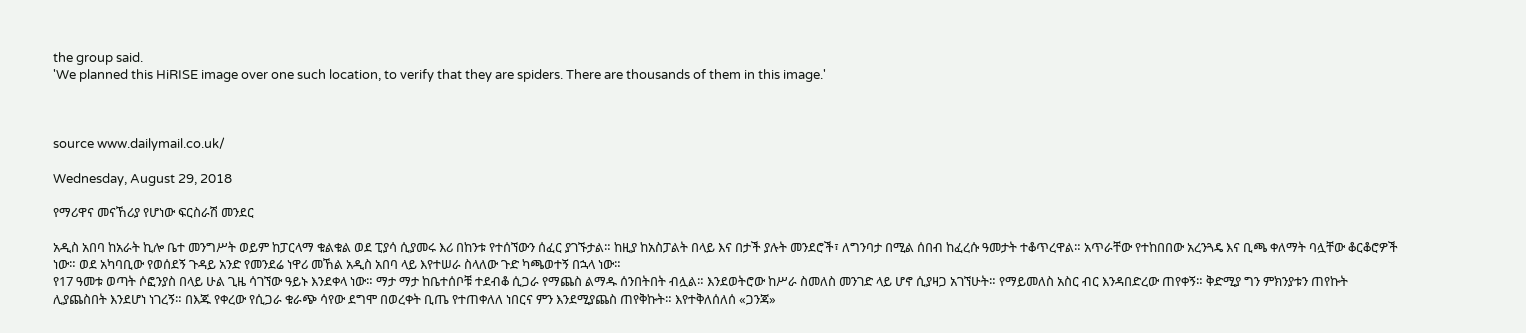the group said.
'We planned this HiRISE image over one such location, to verify that they are spiders. There are thousands of them in this image.'



source www.dailymail.co.uk/

Wednesday, August 29, 2018

የማሪዋና መናኸሪያ የሆነው ፍርስራሽ መንደር

አዲስ አበባ ከአራት ኪሎ ቤተ መንግሥት ወይም ከፓርላማ ቁልቁል ወደ ፒያሳ ሲያመሩ እሪ በከንቱ የተሰኘውን ሰፈር ያገኙታል። ከዚያ ከአስፓልት በላይ እና በታች ያሉት መንደሮች፣ ለግንባታ በሚል ሰበብ ከፈረሱ ዓመታት ተቆጥረዋል። አጥራቸው የተከበበው አረንጓዴ እና ቢጫ ቀለማት ባሏቸው ቆርቆሮዎች ነው። ወደ አካባቢው የወሰደኝ ጉዳይ አንድ የመንደሬ ነዋሪ መኸል አዲስ አበባ ላይ እየተሠራ ስላለው ጉድ ካጫወተኝ በኋላ ነው።
የ17 ዓመቱ ወጣት ሶፎንያስ በላይ ሁል ጊዜ ሳገኘው ዓይኑ እንደቀላ ነው። ማታ ማታ ከቤተሰቦቹ ተደብቆ ሲጋራ የማጨስ ልማዱ ሰንበትበት ብሏል። እንደወትሮው ከሥራ ስመለስ መንገድ ላይ ሆኖ ሲያዛጋ አገኘሁት። የማይመለስ አስር ብር እንዳበድረው ጠየቀኝ። ቅድሚያ ግን ምክንያቱን ጠየኩት ሊያጨስበት እንደሆነ ነገረኝ። በእጁ የቀረው የሲጋራ ቁራጭ ሳየው ደግሞ በወረቀት ቢጤ የተጠቀለለ ነበርና ምን እንደሚያጨስ ጠየቅኩት። እየተቅለሰለሰ «ጋንጃ»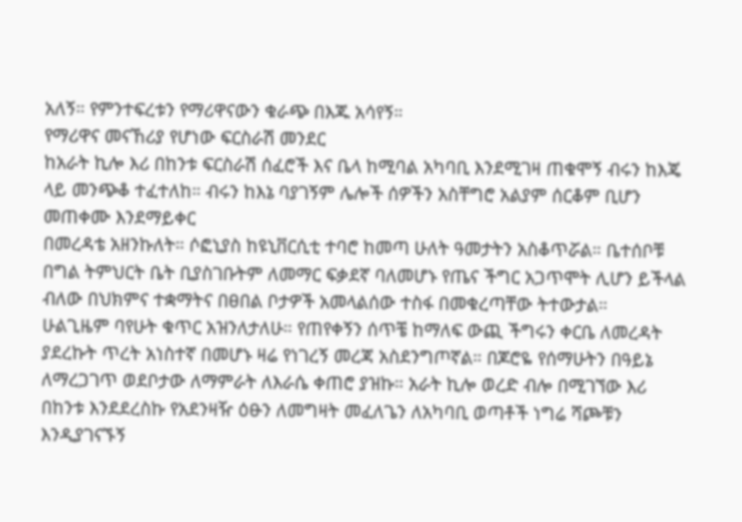አለኝ። የምንተፍረቱን የማሪዋናውን ቁራጭ በእጁ አሳየኝ።
የማሪዋና መናኸሪያ የሆነው ፍርስራሽ መንደር
ከአራት ኪሎ እሪ በከንቱ ፍርስራሽ ሰፈሮች እና ቤላ ከሚባል አካባቢ እንደሚገዛ ጠቁሞኝ ብሩን ከእጄ ላይ መንጭቆ ተፈተለከ። ብሩን ከእኔ ባያገኝም ሌሎች ሰዎችን አስቸግሮ አልያም ሰርቆም ቢሆን መጠቀሙ እንደማይቀር
በመረዳቴ አዘንኩለት። ሶፎኒያስ ከዩኒቨርሲቲ ተባሮ ከመጣ ሁለት ዓመታትን አስቆጥሯል። ቤተሰቦቹ በግል ትምህርት ቤት ቢያስገቡትም ለመማር ፍቃደኛ ባለመሆኑ የጤና ችግር አጋጥሞት ሊሆን ይችላል ብለው በህክምና ተቋማትና በፀበል ቦታዎች አመላልሰው ተስፋ በመቁረጣቸው ትተውታል።
ሁልጊዜም ባየሁት ቁጥር አዝንለታለሁ። የጠየቀኝን ሰጥቼ ከማለፍ ውጪ ችግሩን ቀርቤ ለመረዳት ያደረኩት ጥረት አነስተኛ በመሆኑ ዛሬ የነገረኝ መረጃ አስደንግጦኛል። በጆሮዬ የሰማሁትን በዓይኔ ለማረጋገጥ ወደቦታው ለማምራት ለእራሴ ቀጠሮ ያዝኩ። አራት ኪሎ ወረድ ብሎ በሚገኘው እሪ በከንቱ እንደደረስኩ የአደንዛዥ ዕፁን ለመግዛት መፈለጌን ለአካባቢ ወጣቶች ነግሬ ሻጮቹን እንዲያገናኙኝ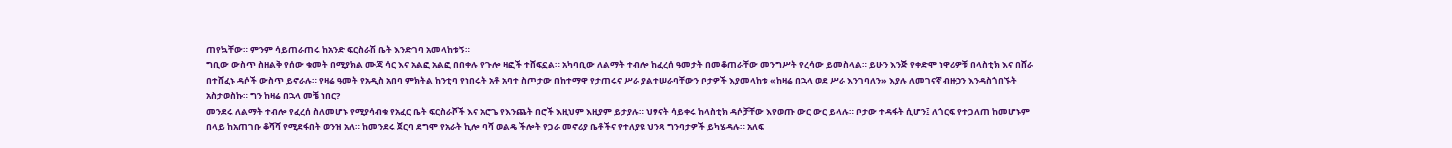ጠየኳቸው። ምንም ሳይጠራጠሩ ከአንድ ፍርስራሽ ቤት እንድገባ አመላከቱኝ።
ግቢው ውስጥ ስዘልቅ የሰው ቁመት በሚያክል ሙጃ ሳር እና አልፎ አልፎ በበቀሉ የጉሎ ዛፎች ተሸፍኗል። አካባቢው ለልማት ተብሎ ከፈረሰ ዓመታት በመቆጠራቸው መንግሥት የረሳው ይመስላል። ይሁን እንጅ የቀድሞ ነዋሪዎቹ በላስቲክ እና በሸራ በተሸፈኑ ዳሶች ውስጥ ይኖራሉ። የዛሬ ዓመት የአዲስ አበባ ምክትል ከንቲባ የነበሩት አቶ አባተ ስጦታው በከተማዋ የታጠሩና ሥራ ያልተሠራባቸውን ቦታዎች እያመላከቱ «ከዛሬ በኋላ ወደ ሥራ እንገባለን» እያሉ ለመገናኛ ብዙኃን እንዳስጎበኙት አስታወስኩ። ግን ከዛሬ በኋላ መቼ ነበር?
መንደሩ ለልማት ተብሎ የፈረሰ ስለመሆኑ የሚያሳብቁ የአፈር ቤት ፍርስራሾች እና አሮጌ የእንጨት በሮች እዚህም እዚያም ይታያሉ። ህፃናት ሳይቀሩ ከላስቲክ ዳሶቻቸው እየወጡ ውር ውር ይላሉ። ቦታው ተዳፋት ሲሆን፤ ለጎርፍ የተጋለጠ ከመሆኑም በላይ ከአጠገቡ ቆሻሻ የሚደፋበት ወንዝ አለ። ከመንደሩ ጀርባ ደግሞ የአራት ኪሎ ባሻ ወልዴ ችሎት የጋራ መኖሪያ ቤቶችና የተለያዩ ህንጻ ግንባታዎች ይካሄዳሉ። አለፍ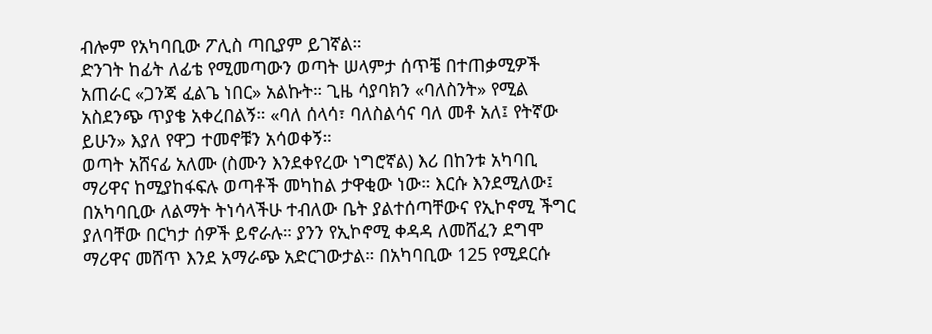ብሎም የአካባቢው ፖሊስ ጣቢያም ይገኛል።
ድንገት ከፊት ለፊቴ የሚመጣውን ወጣት ሠላምታ ሰጥቼ በተጠቃሚዎች አጠራር «ጋንጃ ፈልጌ ነበር» አልኩት። ጊዜ ሳያባክን «ባለስንት» የሚል አስደንጭ ጥያቄ አቀረበልኝ። «ባለ ሰላሳ፣ ባለስልሳና ባለ መቶ አለ፤ የትኛው ይሁን» እያለ የዋጋ ተመኖቹን አሳወቀኝ።
ወጣት አሸናፊ አለሙ (ስሙን እንደቀየረው ነግሮኛል) እሪ በከንቱ አካባቢ ማሪዋና ከሚያከፋፍሉ ወጣቶች መካከል ታዋቂው ነው። እርሱ እንደሚለው፤ በአካባቢው ለልማት ትነሳላችሁ ተብለው ቤት ያልተሰጣቸውና የኢኮኖሚ ችግር ያለባቸው በርካታ ሰዎች ይኖራሉ። ያንን የኢኮኖሚ ቀዳዳ ለመሸፈን ደግሞ ማሪዋና መሸጥ እንደ አማራጭ አድርገውታል። በአካባቢው 125 የሚደርሱ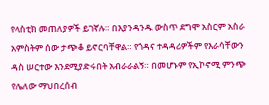የላስቲክ መጠለያዎች ይገኛሉ። በእያንዳንዱ ውስጥ ደግሞ አስርም አስራ አምስትም ሰው ታጭቆ ይኖርባቸዋል። የጎዳና ተዳዳሪዎችም የእራሳቸውን ዳስ ሠርተው እንደሚያድሩበት አብራራልኝ። በመሆኑም የኢኮኖሚ ምንጭ የሌለው ማህበረሰብ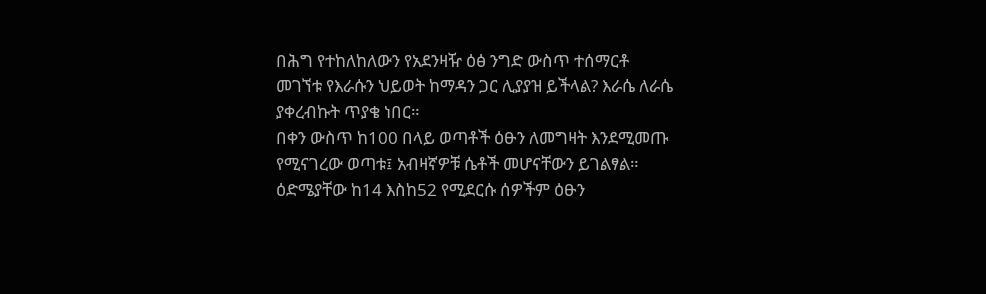በሕግ የተከለከለውን የአደንዛዥ ዕፅ ንግድ ውስጥ ተሰማርቶ መገኘቱ የእራሱን ህይወት ከማዳን ጋር ሊያያዝ ይችላል? እራሴ ለራሴ ያቀረብኩት ጥያቄ ነበር።
በቀን ውስጥ ከ100 በላይ ወጣቶች ዕፁን ለመግዛት እንደሚመጡ የሚናገረው ወጣቱ፤ አብዛኛዎቹ ሴቶች መሆናቸውን ይገልፃል። ዕድሜያቸው ከ14 እስከ52 የሚደርሱ ሰዎችም ዕፁን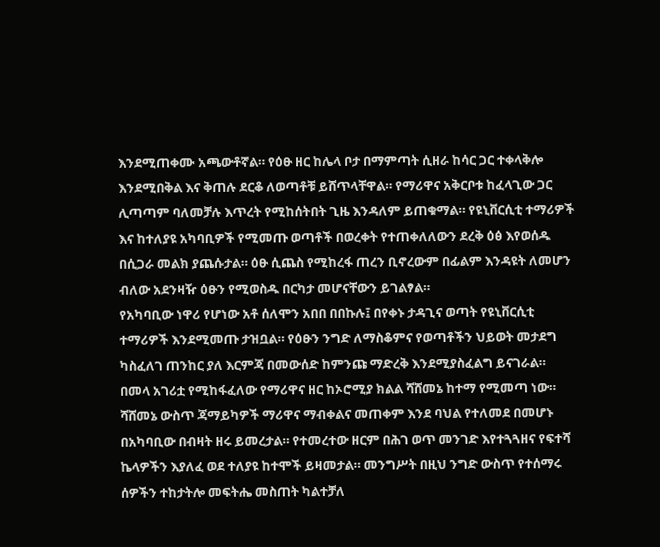እንደሚጠቀሙ አጫውቶኛል። የዕፁ ዘር ከሌላ ቦታ በማምጣት ሲዘራ ከሳር ጋር ተቀላቅሎ እንደሚበቅል እና ቅጠሉ ደርቆ ለወጣቶቹ ይሸጥላቸዋል። የማሪዋና አቅርቦቱ ከፈላጊው ጋር ሊጣጣም ባለመቻሉ እጥረት የሚከሰትበት ጊዜ እንዳለም ይጠቁማል። የዩኒቨርሲቲ ተማሪዎች እና ከተለያዩ አካባቢዎች የሚመጡ ወጣቶች በወረቀት የተጠቀለለውን ደረቅ ዕፅ እየወሰዱ በሲጋራ መልክ ያጨሱታል። ዕፁ ሲጨስ የሚከረፋ ጠረን ቢኖረውም በፊልም እንዳዩት ለመሆን ብለው አደንዛዥ ዕፁን የሚወስዱ በርካታ መሆናቸውን ይገልፃል።
የአካባቢው ነዋሪ የሆነው አቶ ሰለሞን አበበ በበኩሉ፤ በየቀኑ ታዳጊና ወጣት የዩኒቨርሲቲ ተማሪዎች እንደሚመጡ ታዝቧል። የዕፁን ንግድ ለማስቆምና የወጣቶችን ህይወት መታደግ ካስፈለገ ጠንከር ያለ እርምጃ በመውሰድ ከምንጩ ማድረቅ እንደሚያስፈልግ ይናገራል። በመላ አገሪቷ የሚከፋፈለው የማሪዋና ዘር ከኦሮሚያ ክልል ሻሸመኔ ከተማ የሚመጣ ነው። ሻሸመኔ ውስጥ ጃማይካዎች ማሪዋና ማብቀልና መጠቀም እንደ ባህል የተለመደ በመሆኑ በአካባቢው በብዛት ዘሩ ይመረታል። የተመረተው ዘርም በሕገ ወጥ መንገድ እየተጓጓዘና የፍተሻ ኬላዎችን እያለፈ ወደ ተለያዩ ከተሞች ይዛመታል። መንግሥት በዚህ ንግድ ውስጥ የተሰማሩ ሰዎችን ተከታትሎ መፍትሔ መስጠት ካልተቻለ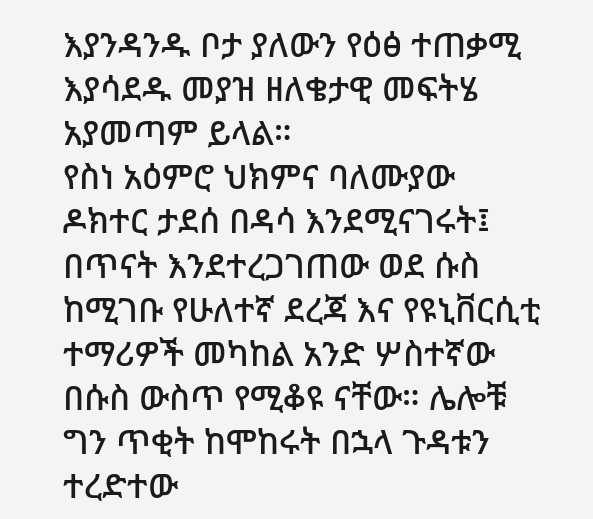እያንዳንዱ ቦታ ያለውን የዕፅ ተጠቃሚ እያሳደዱ መያዝ ዘለቄታዊ መፍትሄ አያመጣም ይላል።
የስነ አዕምሮ ህክምና ባለሙያው ዶክተር ታደሰ በዳሳ እንደሚናገሩት፤ በጥናት እንደተረጋገጠው ወደ ሱስ ከሚገቡ የሁለተኛ ደረጃ እና የዩኒቨርሲቲ ተማሪዎች መካከል አንድ ሦስተኛው በሱስ ውስጥ የሚቆዩ ናቸው። ሌሎቹ ግን ጥቂት ከሞከሩት በኋላ ጉዳቱን ተረድተው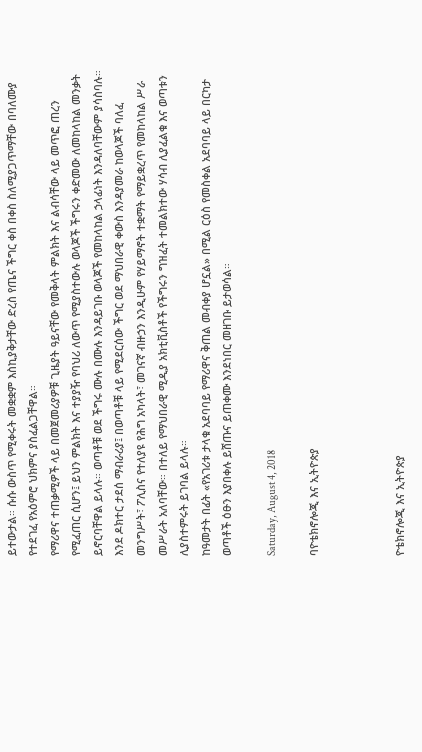ይተውታል። ሱሱ ውስጥ የሚቀሩት መቋቋም እስኪያቅታቸው ድረስ የጤና ችግር ቀስ በቀስ ስለሚያጋጥማቸው በባለሙያ የተደገፈ የአዕምሮ ህክምና ያስፈልጋቸዋል።
የማሪዋና ተጠቃሚዎች ላይ በመጀመሪያዎቹ ጊዜያት ዓይናቸው የመቅላት ምልክት እና ልብሳቸው ላይ መጥፎ ጠረን የሚፈጠር ሲሆን፤ ይህን ምልክት እና ተያያዥ የባህሪ ለውጥ የሚያስተውሉ ወላጆች ችግሩን ቀድመው ለመከላከል መንቃት ይኖርባቸዋል ይላሉ። ወጣቶቹ ወደ ችግሩ ሙሉ በሙሉ እንዳይገቡ ወላጆች የመከላከል ኃላፊነት እንዳለባቸውም ያሳስባሉ።
እንደ ዶክተር ታደሰ ማብራሪያ፤ በወጣቶቹ ላይ የሚደርሰው ችግር ወደ ማህበራዊ ቀውስ እንዳያመራ ከወላጆች ባለፈ መንግሥት፣ ፖሊስና የተለያዩ የሕግ አካላት፣ መገናኛ ብዙኃን እንዲሁም የሃይማኖት ተቋማት የማይቋረጥ የመከላከል ሥራ መሥራት አለባቸው። በተለይ የማህበራዊ ሚዲያ አክቲቪስቶች የችግሩን ግዝፈት ተመልክተው ሃሳብ ሊያፈልቁ እና ወጣቱን ሊያስተምሩት ይገባል ይላሉ።
ከዓመታት በፊት «የአገሪቱ ታላቁ አደባባይ የማሪዋና ቅጠል መብቀያ ሆኗል» በሚል ርዕስ የመስቀል አደባባይ ላይ በርካታ ወጣቶች ዕፁን እያበቀሉ ይሸጡና ይጠቀሙ እንደነበር መዘገቡ ይታወሳል።

Saturday, August 4, 2018

ባዮቴክኖሎጂ እና ኢትዮጵያ



ዮቴክኖሎጂ እና ኢትዮጵያ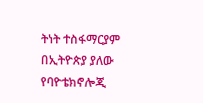ትነት ተስፋማርያም
በኢትዮጵያ ያለው የባዮቴክኖሎጂ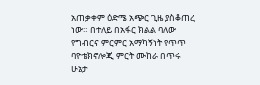አጠቃቀም ዕድሜ አጭር ጊዜ ያስቆጠረ ነው። በተለይ በአፋር ክልል ባለው የግብርና ምርምር አማካኝነት የጥጥ ባዮቴክኖሎጂ ምርት ሙከራ በጥሩ ሁኔታ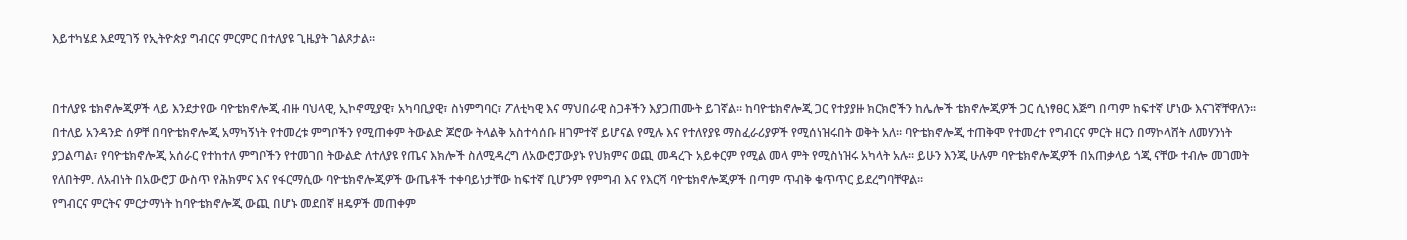እይተካሄደ እደሚገኝ የኢትዮጵያ ግብርና ምርምር በተለያዩ ጊዜያት ገልጾታል።


በተለያዩ ቴክኖሎጂዎች ላይ እንደታየው ባዮቴክኖሎጂ ብዙ ባህላዊ, ኢኮኖሚያዊ፣ አካባቢያዊ፣ ስነምግባር፣ ፖለቲካዊ እና ማህበራዊ ስጋቶችን እያጋጠሙት ይገኛል። ከባዮቴክኖሎጂ ጋር የተያያዙ ክርክሮችን ከሌሎች ቴክኖሎጂዎች ጋር ሲነፃፀር እጅግ በጣም ከፍተኛ ሆነው እናገኛቸዋለን። በተለይ አንዳንድ ሰዎቸ በባዮቴክኖሎጂ አማካኝነት የተመረቱ ምግቦችን የሚጠቀም ትውልድ ጆሮው ትላልቅ አስተሳሰቡ ዘገምተኛ ይሆናል የሚሉ እና የተለየያዩ ማስፈራሪያዎች የሚሰነዝሩበት ወቅት አለ። ባዮቴክኖሎጂ ተጠቅሞ የተመረተ የግብርና ምርት ዘርን በማኮላሸት ለመሃንነት ያጋልጣል፣ የባዮቴክኖሎጂ አሰራር የተከተለ ምግቦችን የተመገበ ትውልድ ለተለያዩ የጤና እክሎች ስለሚዳረግ ለአውሮፓውያኑ የህክምና ወጪ መዳረጉ አይቀርም የሚል መላ ምት የሚስነዝሩ አካላት አሉ። ይሁን እንጂ ሁሉም ባዮቴክኖሎጂዎች በአጠቃላይ ጎጂ ናቸው ተብሎ መገመት የለበትም. ለአብነት በአውሮፓ ውስጥ የሕክምና እና የፋርማሲው ባዮቴክኖሎጂዎች ውጤቶች ተቀባይነታቸው ከፍተኛ ቢሆንም የምግብ እና የእርሻ ባዮቴክኖሎጂዎች በጣም ጥብቅ ቁጥጥር ይደረግባቸዋል።
የግብርና ምርትና ምርታማነት ከባዮቴክኖሎጂ ውጪ በሆኑ መደበኛ ዘዴዎች መጠቀም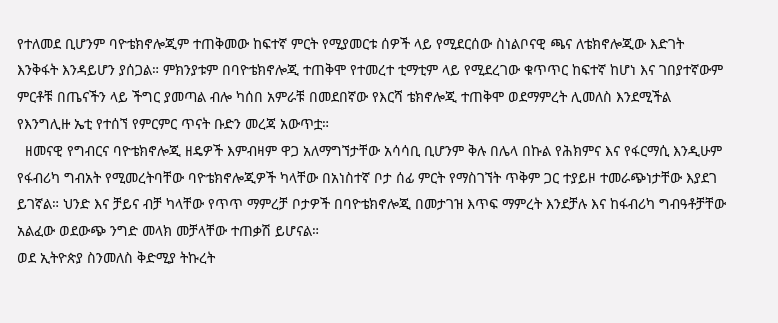የተለመደ ቢሆንም ባዮቴክኖሎጂም ተጠቅመው ከፍተኛ ምርት የሚያመርቱ ሰዎች ላይ የሚደርሰው ስነልቦናዊ ጫና ለቴክኖሎጂው እድገት እንቅፋት እንዳይሆን ያሰጋል። ምክንያቱም በባዮቴክኖሎጂ ተጠቅሞ የተመረተ ቲማቲም ላይ የሚደረገው ቁጥጥር ከፍተኛ ከሆነ እና ገበያተኛውም ምርቶቹ በጤናችን ላይ ችግር ያመጣል ብሎ ካሰበ አምራቹ በመደበኛው የእርሻ ቴክኖሎጂ ተጠቅሞ ወደማምረት ሊመለስ እንደሚችል የእንግሊዙ ኤቲ የተሰኘ የምርምር ጥናት ቡድን መረጃ አውጥቷ።
  ዘመናዊ የግብርና ባዮቴክኖሎጂ ዘዴዎች እምብዛም ዋጋ አለማግኘታቸው አሳሳቢ ቢሆንም ቅሉ በሌላ በኩል የሕክምና እና የፋርማሲ እንዲሁም የፋብሪካ ግብአት የሚመረትባቸው ባዮቴክኖሎጂዎች ካላቸው በአነስተኛ ቦታ ሰፊ ምርት የማስገኘት ጥቅም ጋር ተያይዞ ተመራጭነታቸው እያደገ ይገኛል። ህንድ እና ቻይና ብቻ ካላቸው የጥጥ ማምረቻ ቦታዎች በባዮቴክኖሎጂ በመታገዝ እጥፍ ማምረት እንደቻሉ እና ከፋብሪካ ግብዓቶቻቸው አልፈው ወደውጭ ንግድ መላክ መቻላቸው ተጠቃሽ ይሆናል።
ወደ ኢትዮጵያ ስንመለስ ቅድሚያ ትኩረት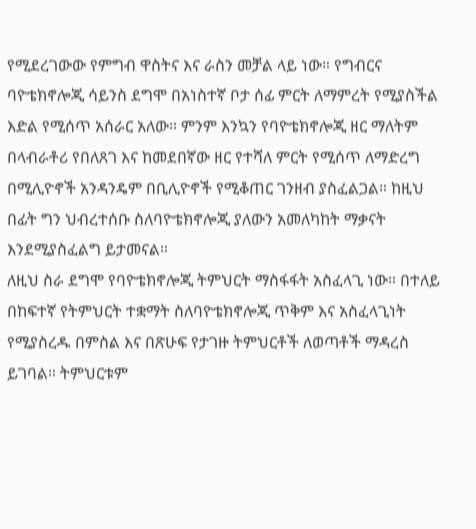የሚደረገውው የምግብ ዋስትና እና ራስን መቻል ላይ ነው። የግብርና ባዮቴክኖሎጂ ሳይንስ ደግሞ በአነስተኛ ቦታ ሰፊ ምርት ለማምረት የሚያስችል እድል የሚሰጥ አሰራር አለው። ምንም እንኳን የባዮቴክኖሎጂ ዘር ማለትም በላብራቶሪ የበለጸገ እና ከመደበኛው ዘር የተሻለ ምርት የሚሰጥ ለማድረግ በሚሊዮኖች አንዳንዴም በቢሊዮኖች የሚቆጠር ገንዘብ ያስፈልጋል። ከዚህ በፊት ግን ህብረተሰቡ ስለባዮቴክኖሎጂ ያለውን አመለካከት ማቃናት እንደሚያስፈልግ ይታመናል።
ለዚህ ስራ ደግሞ የባዮቴክኖሎጂ ትምህርት ማስፋፋት አስፈላጊ ነው። በተለይ በከፍተኛ የትምህርት ተቋማት ስለባዮቴክኖሎጂ ጥቅም እና አስፈላጊነት የሚያስረዱ በምስል እና በጽሁፍ የታገዙ ትምህርቶች ለወጣቶች ማዳረስ ይገባል። ትምህርቱም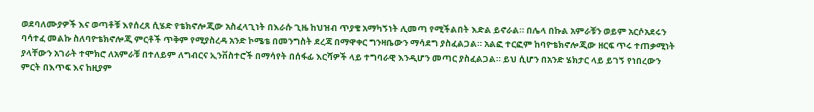ወደባለሙያዎች እና ወጣቶቹ እየሰረጸ ሲሄድ የቴክኖሎጂው አስፈላጊነት በእራሱ ጊዜ ከህዝብ ጥያቄ አማካኝነት ሊመጣ የሚችልበት እድል ይኖራል። በሌላ በኩል አምራቹን ወይም አርሶአደሩን ባሳተፈ መልኩ ስለባዮቴክኖሎጂ ምርቶች ጥቅም የሚያስረዳ አንድ ኮሜቴ በመንግስት ደረጃ በማዋቀር ግንዛቤውን ማሳደግ ያስፈልጋል። አልፎ ተርፎም ከባዮቴክኖሎጂው ዘርፍ ጥሩ ተጠቃሚነት ያላቸውን አገራት ተሞክሮ ለአምራቹ በተለይም ለግብርና ኢንቨስተሮች በማሳየት በሰፋፊ እርሻዎች ላይ ተግባራዊ እንዲሆን መጣር ያስፈልጋል። ይህ ሲሆን በአንድ ሄክታር ላይ ይገኝ የነበረውን ምርት በእጥፍ እና ከዚያም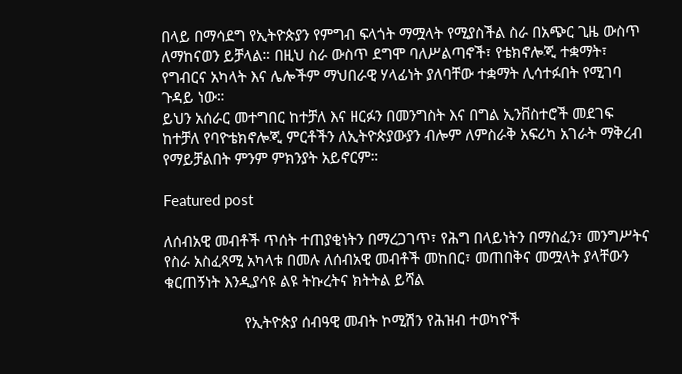በላይ በማሳደግ የኢትዮጵያን የምግብ ፍላጎት ማሟላት የሚያስችል ስራ በአጭር ጊዜ ውስጥ ለማከናወን ይቻላል። በዚህ ስራ ውስጥ ደግሞ ባለሥልጣኖች፣ የቴክኖሎጂ ተቋማት፣ የግብርና አካላት እና ሌሎችም ማህበራዊ ሃላፊነት ያለባቸው ተቋማት ሊሳተፉበት የሚገባ ጉዳይ ነው።
ይህን አሰራር መተግበር ከተቻለ እና ዘርፉን በመንግስት እና በግል ኢንቨስተሮች መደገፍ ከተቻለ የባዮቴክኖሎጂ ምርቶችን ለኢትዮጵያውያን ብሎም ለምስራቅ አፍሪካ አገራት ማቅረብ የማይቻልበት ምንም ምክንያት አይኖርም።

Featured post

ለሰብአዊ መብቶች ጥሰት ተጠያቂነትን በማረጋገጥ፣ የሕግ በላይነትን በማስፈን፣ መንግሥትና የስራ አስፈጻሚ አካላቱ በመሉ ለሰብአዊ መብቶች መከበር፣ መጠበቅና መሟላት ያላቸውን ቁርጠኝነት እንዲያሳዩ ልዩ ትኩረትና ክትትል ይሻል

                    የኢትዮጵያ ሰብዓዊ መብት ኮሚሽን የሕዝብ ተወካዮች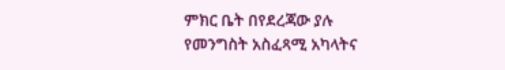ምክር ቤት በየደረጃው ያሉ የመንግስት አስፈጻሚ አካላትና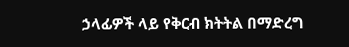ኃላፊዎች ላይ የቅርብ ክትትል በማድረግ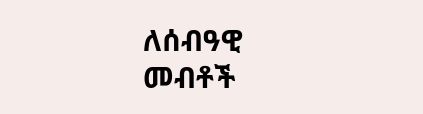ለሰብዓዊ መብቶች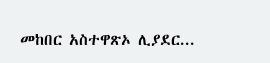መከበር አስተዋጽኦ ሊያደር...